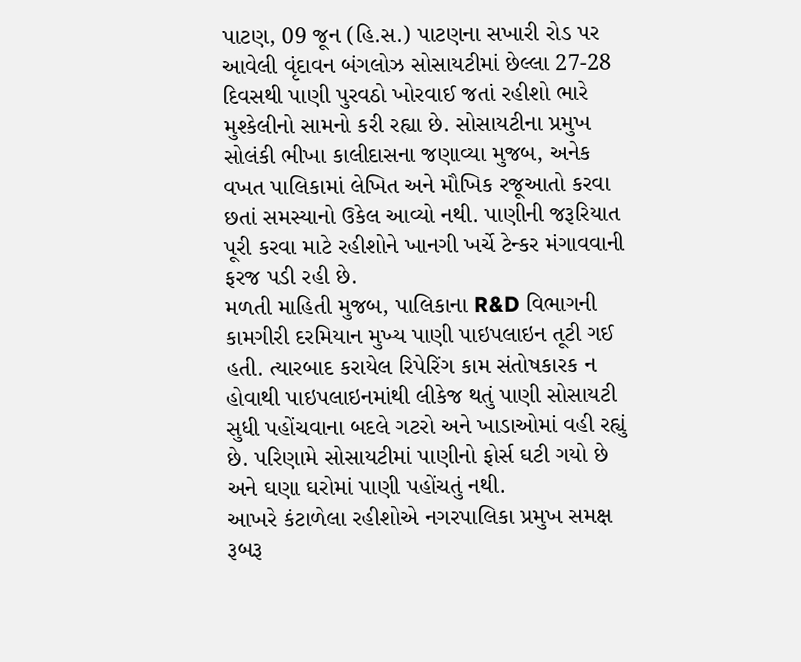પાટણ, 09 જૂન (હિ.સ.) પાટણના સખારી રોડ પર આવેલી વૃંદાવન બંગલોઝ સોસાયટીમાં છેલ્લા 27-28 દિવસથી પાણી પુરવઠો ખોરવાઈ જતાં રહીશો ભારે મુશ્કેલીનો સામનો કરી રહ્યા છે. સોસાયટીના પ્રમુખ સોલંકી ભીખા કાલીદાસના જણાવ્યા મુજબ, અનેક વખત પાલિકામાં લેખિત અને મૌખિક રજૂઆતો કરવા છતાં સમસ્યાનો ઉકેલ આવ્યો નથી. પાણીની જરૂરિયાત પૂરી કરવા માટે રહીશોને ખાનગી ખર્ચે ટેન્કર મંગાવવાની ફરજ પડી રહી છે.
મળતી માહિતી મુજબ, પાલિકાના R&D વિભાગની કામગીરી દરમિયાન મુખ્ય પાણી પાઇપલાઇન તૂટી ગઈ હતી. ત્યારબાદ કરાયેલ રિપેરિંગ કામ સંતોષકારક ન હોવાથી પાઇપલાઇનમાંથી લીકેજ થતું પાણી સોસાયટી સુધી પહોંચવાના બદલે ગટરો અને ખાડાઓમાં વહી રહ્યું છે. પરિણામે સોસાયટીમાં પાણીનો ફોર્સ ઘટી ગયો છે અને ઘણા ઘરોમાં પાણી પહોંચતું નથી.
આખરે કંટાળેલા રહીશોએ નગરપાલિકા પ્રમુખ સમક્ષ રૂબરૂ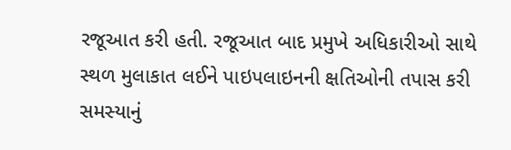રજૂઆત કરી હતી. રજૂઆત બાદ પ્રમુખે અધિકારીઓ સાથે સ્થળ મુલાકાત લઈને પાઇપલાઇનની ક્ષતિઓની તપાસ કરી સમસ્યાનું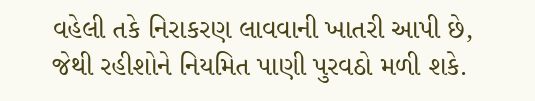વહેલી તકે નિરાકરણ લાવવાની ખાતરી આપી છે, જેથી રહીશોને નિયમિત પાણી પુરવઠો મળી શકે.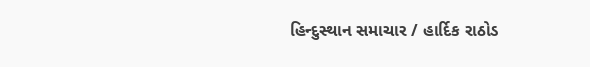હિન્દુસ્થાન સમાચાર / હાર્દિક રાઠોડ